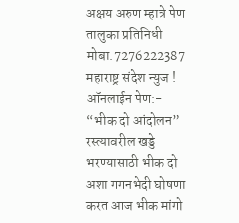अक्षय अरुण म्हात्रे पेण तालुका प्रतिनिधी मोबा.7276222387
महाराष्ट्र संदेश न्युज ! ऑनलाईन पेण:- “भीक दो आंदोलन” रस्त्यावरील खड्डे भरण्यासाठी भीक दो अशा गगनभेदी घोषणा करत आज भीक मांगो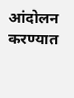आंदोलन करण्यात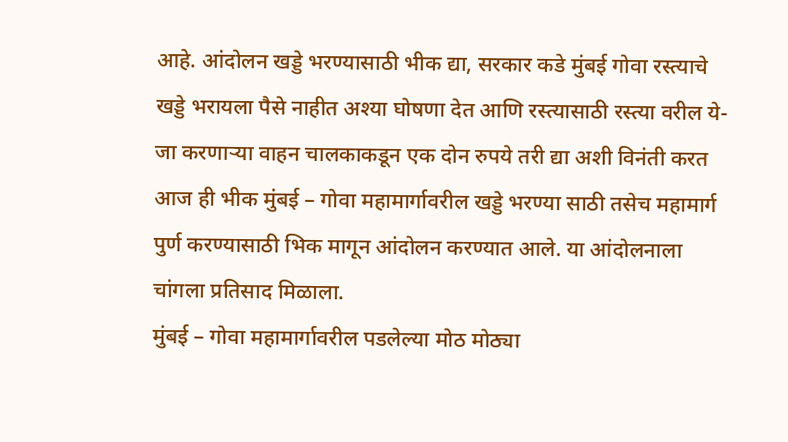आहे. आंदोलन खड्डे भरण्यासाठी भीक द्या, सरकार कडे मुंबई गोवा रस्त्याचे खड्डे भरायला पैसे नाहीत अश्या घोषणा देत आणि रस्त्यासाठी रस्त्या वरील ये-जा करणाऱ्या वाहन चालकाकडून एक दोन रुपये तरी द्या अशी विनंती करत आज ही भीक मुंबई – गोवा महामार्गावरील खड्डे भरण्या साठी तसेच महामार्ग पुर्ण करण्यासाठी भिक मागून आंदोलन करण्यात आले. या आंदोलनाला चांगला प्रतिसाद मिळाला.
मुंबई – गोवा महामार्गावरील पडलेल्या मोठ मोठ्या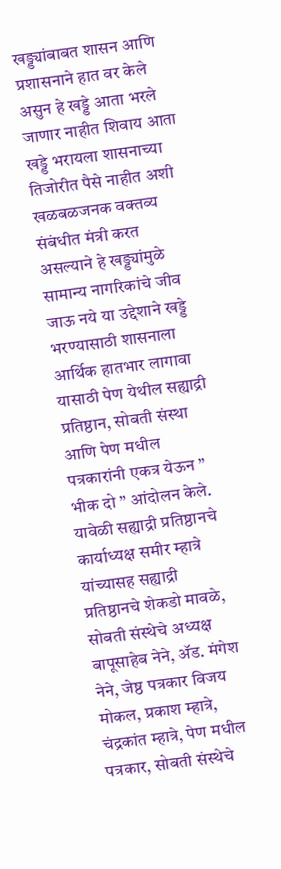खड्ड्यांबाबत शासन आणि प्रशासनाने हात वर केले असुन हे खड्डे आता भरले जाणार नाहीत शिवाय आता खड्डे भरायला शासनाच्या तिजोरीत पैसे नाहीत अशी खळबळजनक वक्तव्य संबंधीत मंत्री करत असल्याने हे खड्ड्यांमुळे सामान्य नागरिकांचे जीव जाऊ नये या उद्देशाने खड्डे भरण्यासाठी शासनाला आर्थिक हातभार लागावा यासाठी पेण येथील सह्याद्री प्रतिष्ठान, सोबती संस्था आणि पेण मधील पत्रकारांनी एकत्र येऊन ” भीक दो ” आंदोलन केले. यावेळी सह्याद्री प्रतिष्ठानचे कार्याध्यक्ष समीर म्हात्रे यांच्यासह सह्याद्री प्रतिष्ठानचे शेकडो मावळे, सोबती संस्थेचे अध्यक्ष बापूसाहेब नेने, ॲड. मंगेश नेने, जेष्ठ पत्रकार विजय मोकल, प्रकाश म्हात्रे, चंद्रकांत म्हात्रे, पेण मधील पत्रकार, सोबती संस्थेचे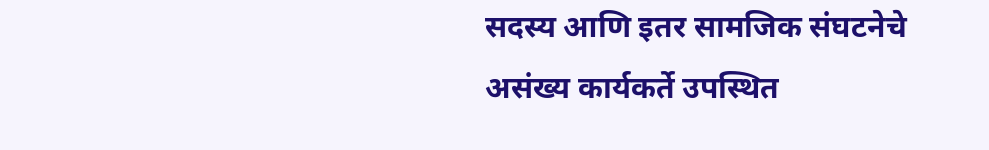सदस्य आणि इतर सामजिक संघटनेचे असंख्य कार्यकर्ते उपस्थित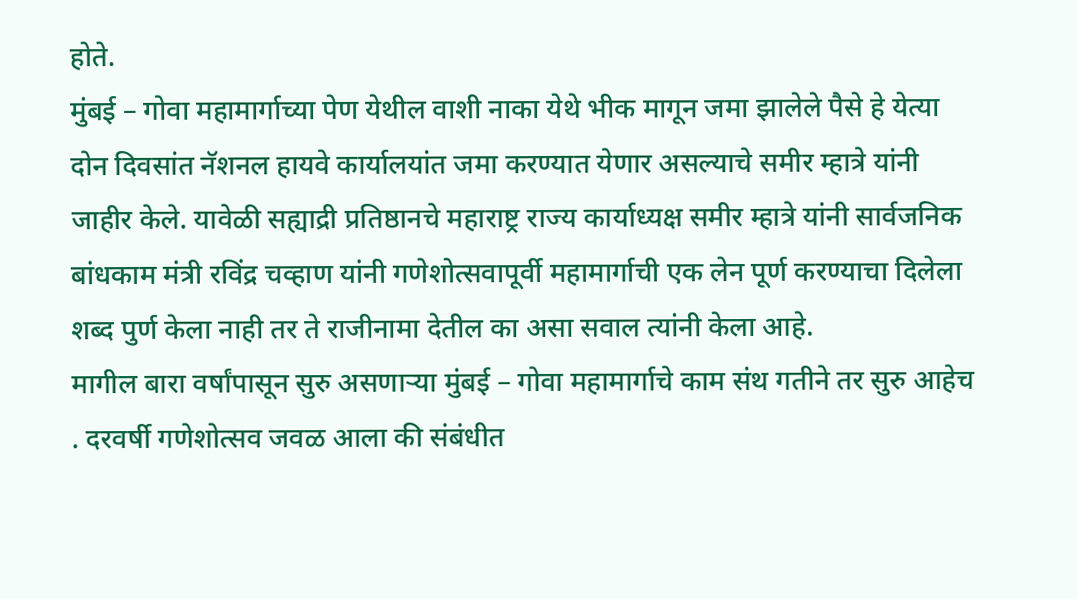होते.
मुंबई – गोवा महामार्गाच्या पेण येथील वाशी नाका येथे भीक मागून जमा झालेले पैसे हे येत्या दोन दिवसांत नॅशनल हायवे कार्यालयांत जमा करण्यात येणार असल्याचे समीर म्हात्रे यांनी जाहीर केले. यावेळी सह्याद्री प्रतिष्ठानचे महाराष्ट्र राज्य कार्याध्यक्ष समीर म्हात्रे यांनी सार्वजनिक बांधकाम मंत्री रविंद्र चव्हाण यांनी गणेशोत्सवापूर्वी महामार्गाची एक लेन पूर्ण करण्याचा दिलेला शब्द पुर्ण केला नाही तर ते राजीनामा देतील का असा सवाल त्यांनी केला आहे.
मागील बारा वर्षांपासून सुरु असणाऱ्या मुंबई – गोवा महामार्गाचे काम संथ गतीने तर सुरु आहेच . दरवर्षी गणेशोत्सव जवळ आला की संबंधीत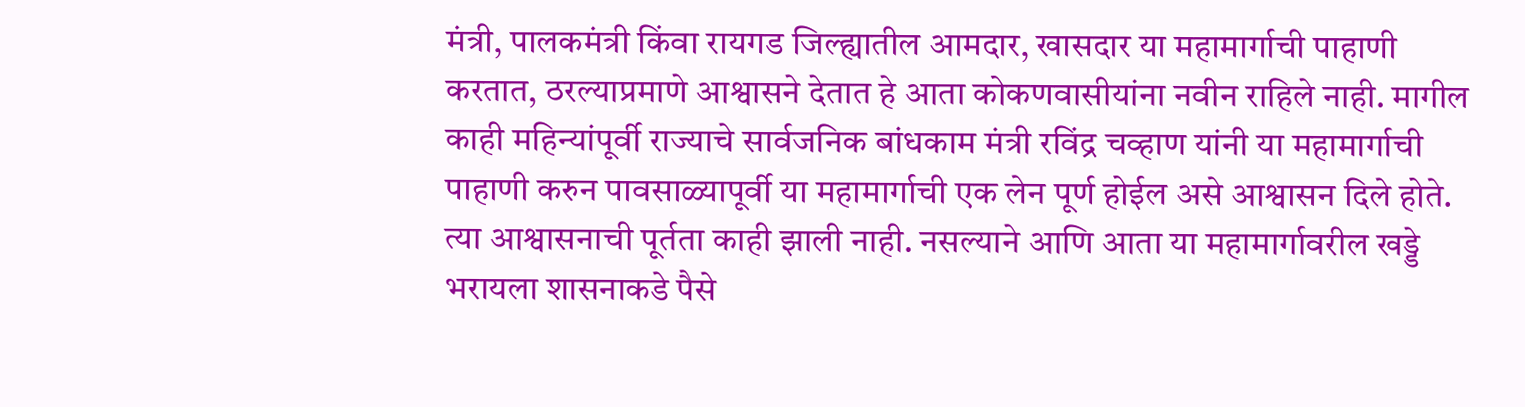मंत्री, पालकमंत्री किंवा रायगड जिल्ह्यातील आमदार, खासदार या महामार्गाची पाहाणी करतात, ठरल्याप्रमाणे आश्वासने देतात हे आता कोकणवासीयांना नवीन राहिले नाही. मागील काही महिन्यांपूर्वी राज्याचे सार्वजनिक बांधकाम मंत्री रविंद्र चव्हाण यांनी या महामार्गाची पाहाणी करुन पावसाळ्यापूर्वी या महामार्गाची एक लेन पूर्ण होईल असे आश्वासन दिले होते. त्या आश्वासनाची पूर्तता काही झाली नाही. नसल्याने आणि आता या महामार्गावरील खड्डे भरायला शासनाकडे पैसे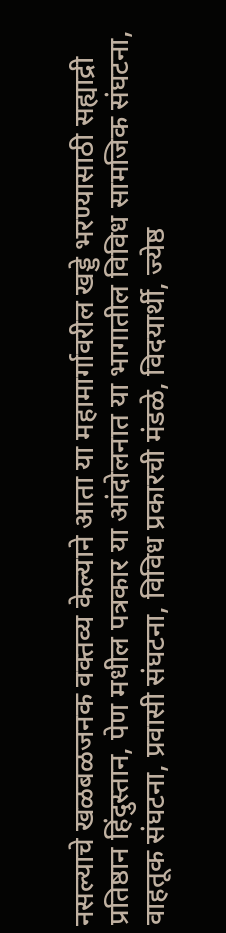नसल्याचे खळबळजनक वक्तव्य केल्याने आता या महामार्गावरील खड्डे भरण्यासाठी सह्याद्री प्रतिष्ठान हिंदुस्तान, पेण मधील पत्रकार या आंदोलनात या भागातील विविध सामजिक संघटना, वाहतूक संघटना, प्रवासी संघटना, विविध प्रकारची मंडळे, विदयार्थी, ज्येष्ठ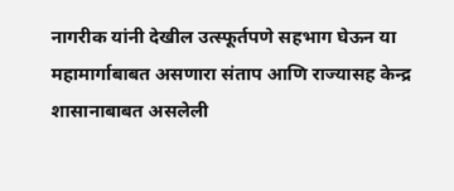नागरीक यांनी देखील उत्स्फूर्तपणे सहभाग घेऊन या महामार्गाबाबत असणारा संताप आणि राज्यासह केन्द्र शासानाबाबत असलेली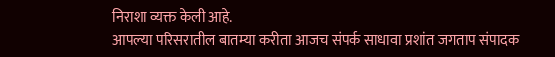निराशा व्यक्त केली आहे.
आपल्या परिसरातील बातम्या करीता आजच संपर्क साधावा प्रशांत जगताप संपादक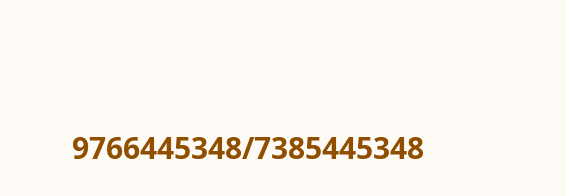9766445348/7385445348